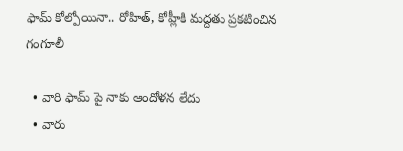ఫామ్ కోల్పోయినా.. రోహిత్, కోహ్లీకి మద్దతు ప్రకటించిన గంగూలీ

  • వారి ఫామ్ పై నాకు ఆందోళన లేదు
  • వారు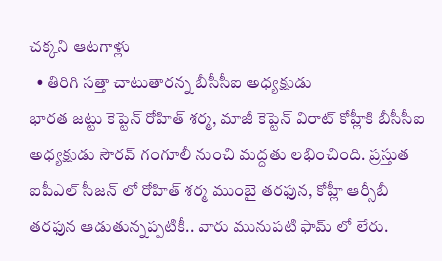చక్కని ఆటగాళ్లు
  • తిరిగి సత్తా చాటుతారన్న బీసీసీఐ అధ్యక్షుడు
భారత జట్టు కెప్టెన్ రోహిత్ శర్మ, మాజీ కెప్టెన్ విరాట్ కోహ్లీకి బీసీసీఐ అధ్యక్షుడు సౌరవ్ గంగూలీ నుంచి మద్దతు లభించింది. ప్రస్తుత ఐపీఎల్ సీజన్ లో రోహిత్ శర్మ ముంబై తరఫున, కోహ్లీ ఆర్సీబీ తరఫున ఆడుతున్నప్పటికీ.. వారు మునుపటి ఫామ్ లో లేరు.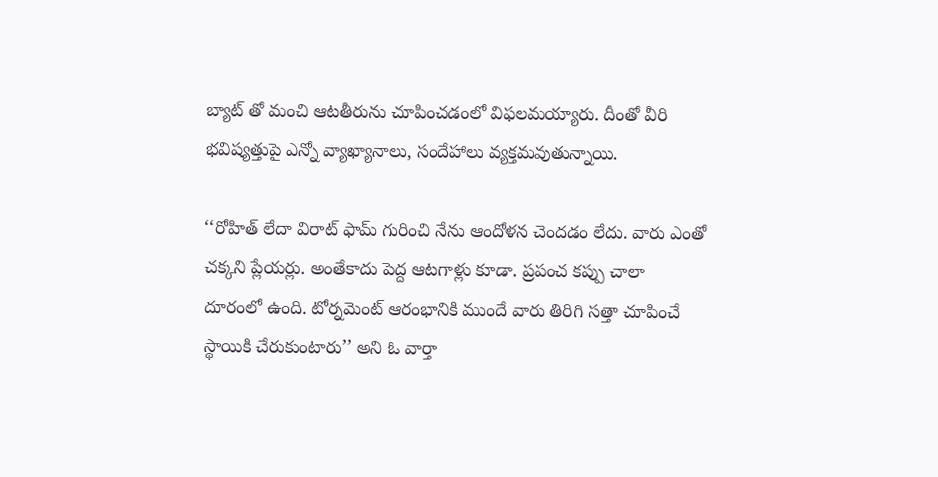బ్యాట్ తో మంచి ఆటతీరును చూపించడంలో విఫలమయ్యారు. దీంతో వీరి భవిష్యత్తుపై ఎన్నో వ్యాఖ్యానాలు, సందేహాలు వ్యక్తమవుతున్నాయి.

‘‘రోహిత్ లేదా విరాట్ ఫామ్ గురించి నేను ఆందోళన చెందడం లేదు. వారు ఎంతో చక్కని ప్లేయర్లు. అంతేకాదు పెద్ద ఆటగాళ్లు కూడా. ప్రపంచ కప్పు చాలా దూరంలో ఉంది. టోర్నమెంట్ ఆరంభానికి ముందే వారు తిరిగి సత్తా చూపించే స్థాయికి చేరుకుంటారు’’ అని ఓ వార్తా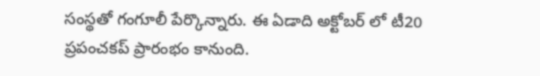సంస్థతో గంగూలీ పేర్కొన్నారు. ఈ ఏడాది అక్టోబర్ లో టీ20 ప్రపంచకప్ ప్రారంభం కానుంది.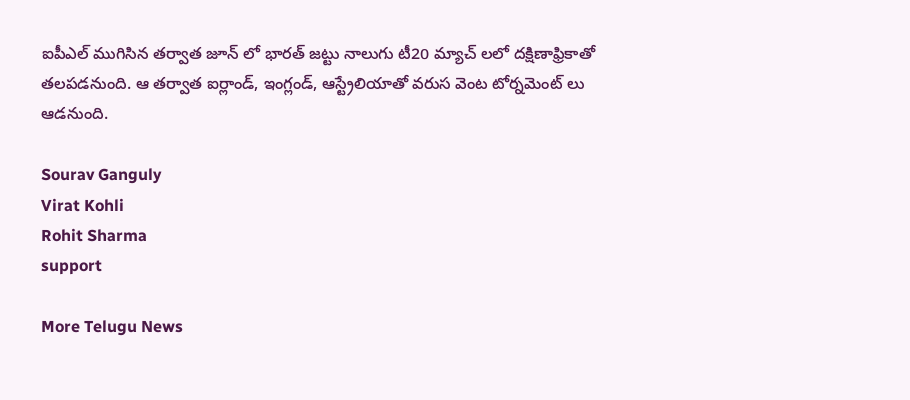ఐపీఎల్ ముగిసిన తర్వాత జూన్ లో భారత్ జట్టు నాలుగు టీ20 మ్యాచ్ లలో దక్షిణాఫ్రికాతో తలపడనుంది. ఆ తర్వాత ఐర్లాండ్, ఇంగ్లండ్, ఆస్ట్రేలియాతో వరుస వెంట టోర్నమెంట్ లు ఆడనుంది.

Sourav Ganguly
Virat Kohli
Rohit Sharma
support

More Telugu News